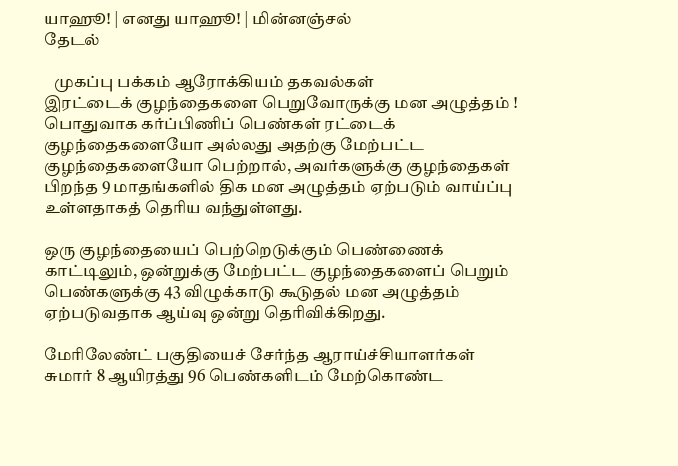யாஹூ! | எனது யாஹூ! | மின்னஞ்சல்
தேடல்

   முகப்பு பக்கம் ஆரோக்கியம் தகவல்கள்
இரட்டைக் குழந்தைகளை பெறுவோருக்கு மன அழுத்தம் !
பொதுவாக கர்ப்பிணிப் பெண்கள் ரட்டைக் குழந்தைகளையோ அல்லது அதற்கு மேற்பட்ட குழந்தைகளையோ பெற்றால், அவர்களுக்கு குழந்தைகள் பிறந்த 9 மாதங்களில் திக மன அழுத்தம் ஏற்படும் வாய்ப்பு உள்ளதாகத் தெரிய வந்துள்ளது.

ஒரு குழந்தையைப் பெற்றெடுக்கும் பெண்ணைக் காட்டிலும், ஒன்றுக்கு மேற்பட்ட குழந்தைகளைப் பெறும் பெண்களுக்கு 43 விழுக்காடு கூடுதல் மன அழுத்தம் ஏற்படுவதாக ஆய்வு ஒன்று தெரிவிக்கிறது.

மேரிலேண்ட் பகுதியைச் சேர்ந்த ஆராய்ச்சியாளர்கள் சுமார் 8 ஆயிரத்து 96 பெண்களிடம் மேற்கொண்ட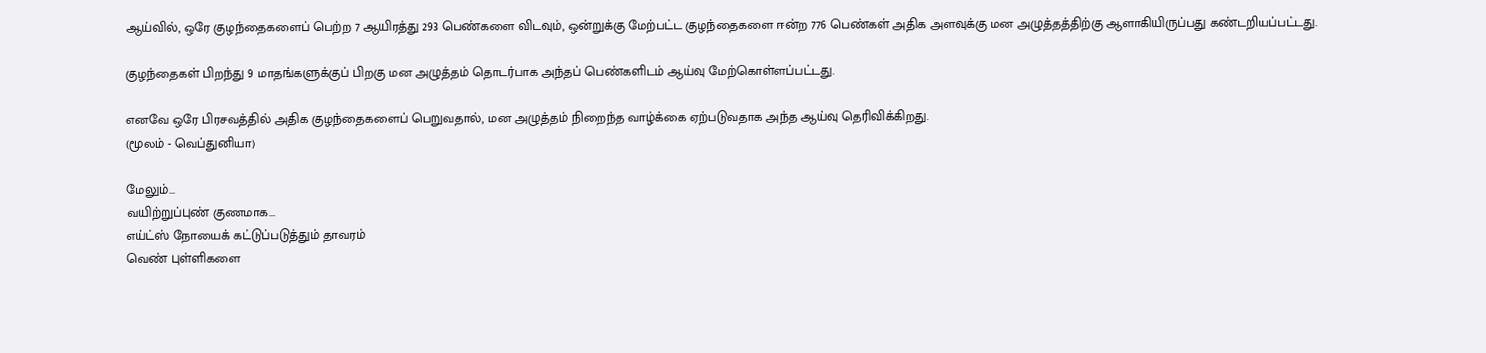ஆய்வில், ஒரே குழந்தைகளைப் பெற்ற 7 ஆயிரத்து 293 பெண்களை விடவும், ஒன்றுக்கு மேற்பட்ட குழந்தைகளை ஈன்ற 776 பெண்கள் அதிக அளவுக்கு மன அழுத்தத்திற்கு ஆளாகியிருப்பது கண்டறியப்பட்டது.

குழந்தைகள் பிறந்து 9 மாதங்களுக்குப் பிறகு மன அழுத்தம் தொடர்பாக அந்தப் பெண்களிடம் ஆய்வு மேற்கொள்ளப்பட்டது.

எனவே ஒரே பிரசவத்தில் அதிக குழந்தைகளைப் பெறுவதால், மன அழுத்தம் நிறைந்த வாழ்க்கை ஏற்படுவதாக அந்த ஆய்வு தெரிவிக்கிறது.
(மூலம் - வெப்துனியா)

மேலும்...
வயிற்றுப்புண் குணமாக...
எய்ட்ஸ் நோயைக் கட்டுப்படுத்தும் தாவரம்
வெண் புள்ளிகளை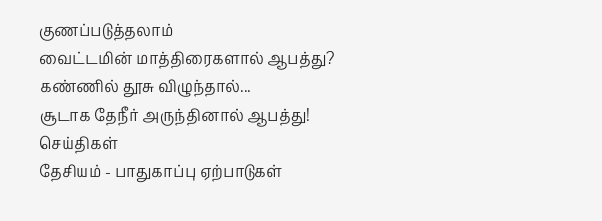குணப்படுத்தலாம்
வைட்டமின் மாத்திரைகளால் ஆபத்து?
கண்ணில் தூசு விழுந்தால்...
சூடாக தேநீர் அருந்தினால் ஆபத்து!
செய்திகள்
தேசியம் - பாதுகாப்பு ஏற்பாடுகள்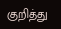குறித்து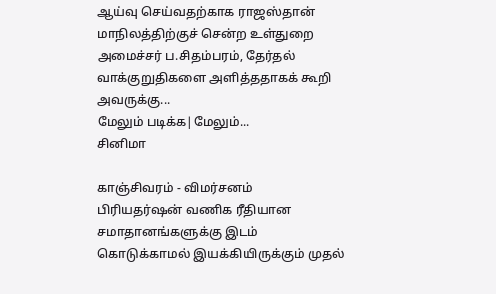ஆய்வு செய்வதற்காக ராஜஸ்தான் மாநிலத்திற்குச் சென்ற உள்துறை அமைச்சர் ப.சிதம்பரம், தேர்தல் வாக்குறுதிகளை அளித்ததாகக் கூறி அவருக்கு...
மேலும் படிக்க|மேலும்...
சினிமா

காஞ்சிவரம் - விமர்சனம்
பிரியதர்ஷன் வணிக ரீதியான சமாதானங்களுக்கு இடம் கொடுக்காமல் இயக்கியிருக்கும் முதல்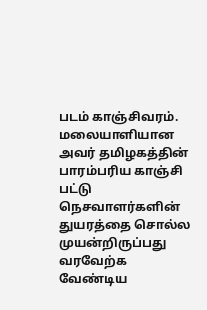படம் காஞ்சிவரம். மலையாளியான அவர் தமிழகத்தின் பாரம்பரிய காஞ்சி பட்டு நெசவாளர்களின் துயரத்தை சொல்ல முயன்றிருப்பது வரவேற்க வேண்டிய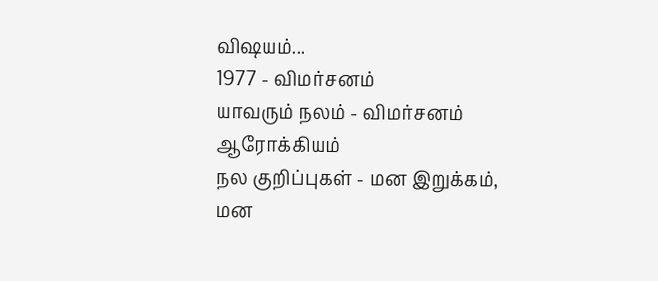விஷயம்...
1977 - விமர்சனம்
யாவரும் நலம் - விமர்சனம்
ஆரோக்கியம்
நல குறிப்புகள் - மன இறுக்கம், மன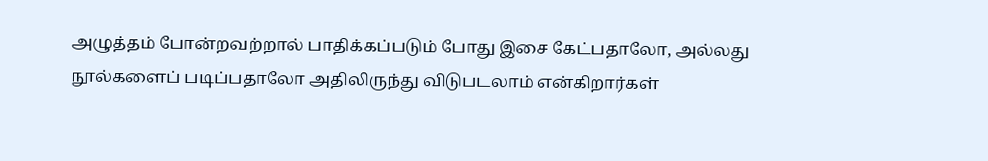அழுத்தம் போன்றவற்றால் பாதிக்கப்படும் போது இசை கேட்பதாலோ, அல்லது நூல்களைப் படிப்பதாலோ அதிலிருந்து விடுபடலாம் என்கிறார்கள்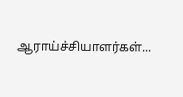ஆராய்ச்சியாளர்கள்...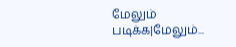மேலும் படிக்க|மேலும்...